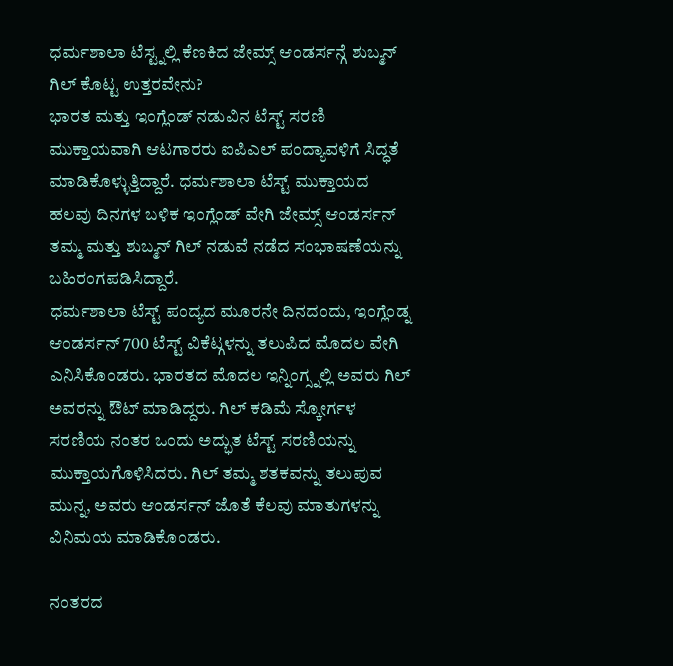ಧರ್ಮಶಾಲಾ ಟೆಸ್ಟ್ನಲ್ಲಿ ಕೆಣಕಿದ ಜೇಮ್ಸ್ ಆಂಡರ್ಸನ್ಗೆ ಶುಬ್ಮನ್ ಗಿಲ್ ಕೊಟ್ಟ ಉತ್ತರವೇನು?
ಭಾರತ ಮತ್ತು ಇಂಗ್ಲೆಂಡ್ ನಡುವಿನ ಟೆಸ್ಟ್ ಸರಣಿ ಮುಕ್ತಾಯವಾಗಿ ಆಟಗಾರರು ಐಪಿಎಲ್ ಪಂದ್ಯಾವಳಿಗೆ ಸಿದ್ಧತೆ ಮಾಡಿಕೊಳ್ಳುತ್ತಿದ್ದಾರೆ. ಧರ್ಮಶಾಲಾ ಟೆಸ್ಟ್ ಮುಕ್ತಾಯದ ಹಲವು ದಿನಗಳ ಬಳಿಕ ಇಂಗ್ಲೆಂಡ್ ವೇಗಿ ಜೇಮ್ಸ್ ಆಂಡರ್ಸನ್ ತಮ್ಮ ಮತ್ತು ಶುಬ್ಮನ್ ಗಿಲ್ ನಡುವೆ ನಡೆದ ಸಂಭಾಷಣೆಯನ್ನು ಬಹಿರಂಗಪಡಿಸಿದ್ದಾರೆ.
ಧರ್ಮಶಾಲಾ ಟೆಸ್ಟ್ ಪಂದ್ಯದ ಮೂರನೇ ದಿನದಂದು, ಇಂಗ್ಲೆಂಡ್ನ ಆಂಡರ್ಸನ್ 700 ಟೆಸ್ಟ್ ವಿಕೆಟ್ಗಳನ್ನು ತಲುಪಿದ ಮೊದಲ ವೇಗಿ ಎನಿಸಿಕೊಂಡರು. ಭಾರತದ ಮೊದಲ ಇನ್ನಿಂಗ್ಸ್ನಲ್ಲಿ ಅವರು ಗಿಲ್ ಅವರನ್ನು ಔಟ್ ಮಾಡಿದ್ದರು. ಗಿಲ್ ಕಡಿಮೆ ಸ್ಕೋರ್ಗಳ ಸರಣಿಯ ನಂತರ ಒಂದು ಅದ್ಭುತ ಟೆಸ್ಟ್ ಸರಣಿಯನ್ನು ಮುಕ್ತಾಯಗೊಳಿಸಿದರು. ಗಿಲ್ ತಮ್ಮ ಶತಕವನ್ನು ತಲುಪುವ ಮುನ್ನ, ಅವರು ಆಂಡರ್ಸನ್ ಜೊತೆ ಕೆಲವು ಮಾತುಗಳನ್ನು ವಿನಿಮಯ ಮಾಡಿಕೊಂಡರು.

ನಂತರದ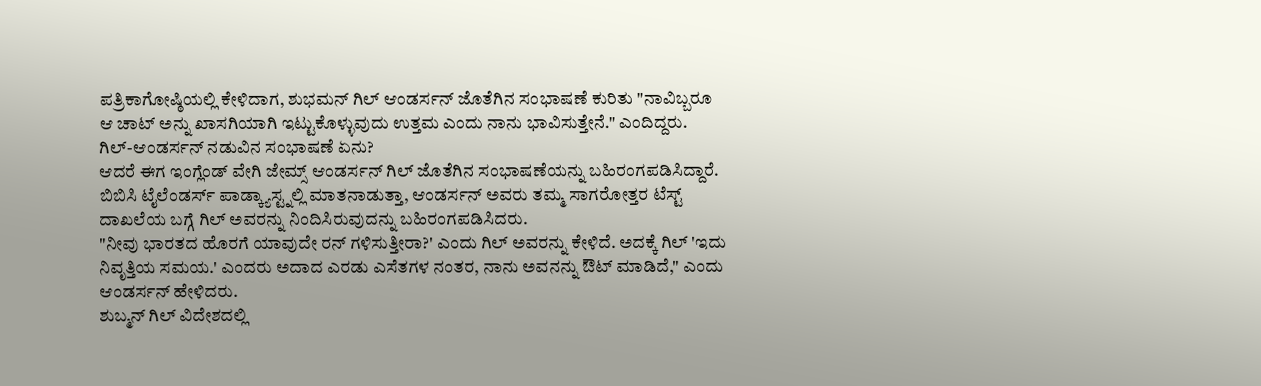ಪತ್ರಿಕಾಗೋಷ್ಠಿಯಲ್ಲಿ ಕೇಳಿದಾಗ, ಶುಭಮನ್ ಗಿಲ್ ಆಂಡರ್ಸನ್ ಜೊತೆಗಿನ ಸಂಭಾಷಣೆ ಕುರಿತು "ನಾವಿಬ್ಬರೂ ಆ ಚಾಟ್ ಅನ್ನು ಖಾಸಗಿಯಾಗಿ ಇಟ್ಟುಕೊಳ್ಳುವುದು ಉತ್ತಮ ಎಂದು ನಾನು ಭಾವಿಸುತ್ತೇನೆ." ಎಂದಿದ್ದರು.
ಗಿಲ್-ಆಂಡರ್ಸನ್ ನಡುವಿನ ಸಂಭಾಷಣೆ ಏನು?
ಆದರೆ ಈಗ ಇಂಗ್ಲೆಂಡ್ ವೇಗಿ ಜೇಮ್ಸ್ ಆಂಡರ್ಸನ್ ಗಿಲ್ ಜೊತೆಗಿನ ಸಂಭಾಷಣೆಯನ್ನು ಬಹಿರಂಗಪಡಿಸಿದ್ದಾರೆ. ಬಿಬಿಸಿ ಟೈಲೆಂಡರ್ಸ್ ಪಾಡ್ಕ್ಯಾಸ್ಟ್ನಲ್ಲಿ ಮಾತನಾಡುತ್ತಾ, ಆಂಡರ್ಸನ್ ಅವರು ತಮ್ಮ ಸಾಗರೋತ್ತರ ಟೆಸ್ಟ್ ದಾಖಲೆಯ ಬಗ್ಗೆ ಗಿಲ್ ಅವರನ್ನು ನಿಂದಿಸಿರುವುದನ್ನು ಬಹಿರಂಗಪಡಿಸಿದರು.
"ನೀವು ಭಾರತದ ಹೊರಗೆ ಯಾವುದೇ ರನ್ ಗಳಿಸುತ್ತೀರಾ?' ಎಂದು ಗಿಲ್ ಅವರನ್ನು ಕೇಳಿದೆ. ಅದಕ್ಕೆ ಗಿಲ್ 'ಇದು ನಿವೃತ್ತಿಯ ಸಮಯ.' ಎಂದರು ಅದಾದ ಎರಡು ಎಸೆತಗಳ ನಂತರ, ನಾನು ಅವನನ್ನು ಔಟ್ ಮಾಡಿದೆ," ಎಂದು ಆಂಡರ್ಸನ್ ಹೇಳಿದರು.
ಶುಬ್ಮನ್ ಗಿಲ್ ವಿದೇಶದಲ್ಲಿ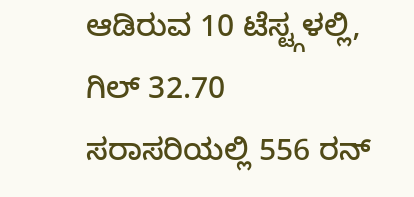ಆಡಿರುವ 10 ಟೆಸ್ಟ್ಗಳಲ್ಲಿ, ಗಿಲ್ 32.70 ಸರಾಸರಿಯಲ್ಲಿ 556 ರನ್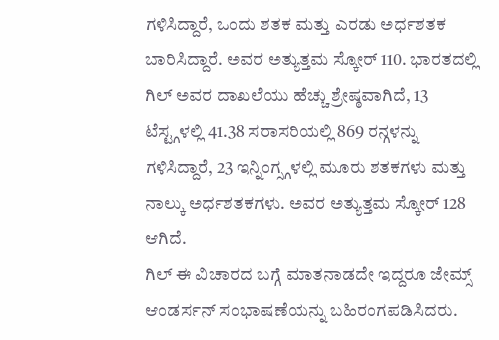ಗಳಿಸಿದ್ದಾರೆ, ಒಂದು ಶತಕ ಮತ್ತು ಎರಡು ಅರ್ಧಶತಕ ಬಾರಿಸಿದ್ದಾರೆ. ಅವರ ಅತ್ಯುತ್ತಮ ಸ್ಕೋರ್ 110. ಭಾರತದಲ್ಲಿ ಗಿಲ್ ಅವರ ದಾಖಲೆಯು ಹೆಚ್ಚು ಶ್ರೇಷ್ಠವಾಗಿದೆ, 13 ಟೆಸ್ಟ್ಗಳಲ್ಲಿ 41.38 ಸರಾಸರಿಯಲ್ಲಿ 869 ರನ್ಗಳನ್ನು ಗಳಿಸಿದ್ದಾರೆ, 23 ಇನ್ನಿಂಗ್ಸ್ಗಳಲ್ಲಿ ಮೂರು ಶತಕಗಳು ಮತ್ತು ನಾಲ್ಕು ಅರ್ಧಶತಕಗಳು. ಅವರ ಅತ್ಯುತ್ತಮ ಸ್ಕೋರ್ 128 ಆಗಿದೆ.
ಗಿಲ್ ಈ ವಿಚಾರದ ಬಗ್ಗೆ ಮಾತನಾಡದೇ ಇದ್ದರೂ ಜೇಮ್ಸ್ ಆಂಡರ್ಸನ್ ಸಂಭಾಷಣೆಯನ್ನು ಬಹಿರಂಗಪಡಿಸಿದರು.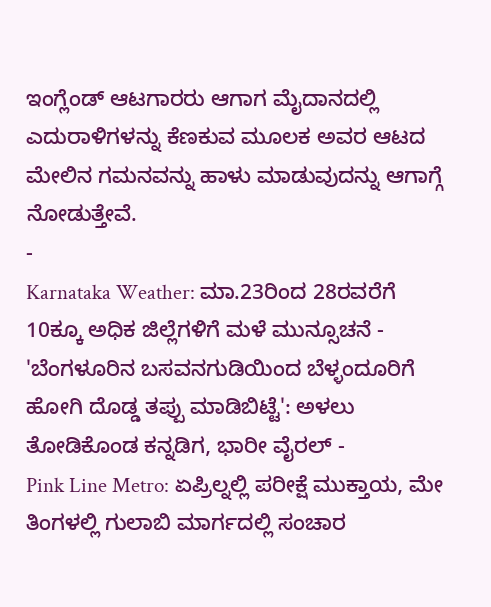ಇಂಗ್ಲೆಂಡ್ ಆಟಗಾರರು ಆಗಾಗ ಮೈದಾನದಲ್ಲಿ ಎದುರಾಳಿಗಳನ್ನು ಕೆಣಕುವ ಮೂಲಕ ಅವರ ಆಟದ ಮೇಲಿನ ಗಮನವನ್ನು ಹಾಳು ಮಾಡುವುದನ್ನು ಆಗಾಗ್ಗೆ ನೋಡುತ್ತೇವೆ.
-
Karnataka Weather: ಮಾ.23ರಿಂದ 28ರವರೆಗೆ 10ಕ್ಕೂ ಅಧಿಕ ಜಿಲ್ಲೆಗಳಿಗೆ ಮಳೆ ಮುನ್ಸೂಚನೆ -
'ಬೆಂಗಳೂರಿನ ಬಸವನಗುಡಿಯಿಂದ ಬೆಳ್ಳಂದೂರಿಗೆ ಹೋಗಿ ದೊಡ್ಡ ತಪ್ಪು ಮಾಡಿಬಿಟ್ಟೆ': ಅಳಲು ತೋಡಿಕೊಂಡ ಕನ್ನಡಿಗ, ಭಾರೀ ವೈರಲ್ -
Pink Line Metro: ಏಪ್ರಿಲ್ನಲ್ಲಿ ಪರೀಕ್ಷೆ ಮುಕ್ತಾಯ, ಮೇ ತಿಂಗಳಲ್ಲಿ ಗುಲಾಬಿ ಮಾರ್ಗದಲ್ಲಿ ಸಂಚಾರ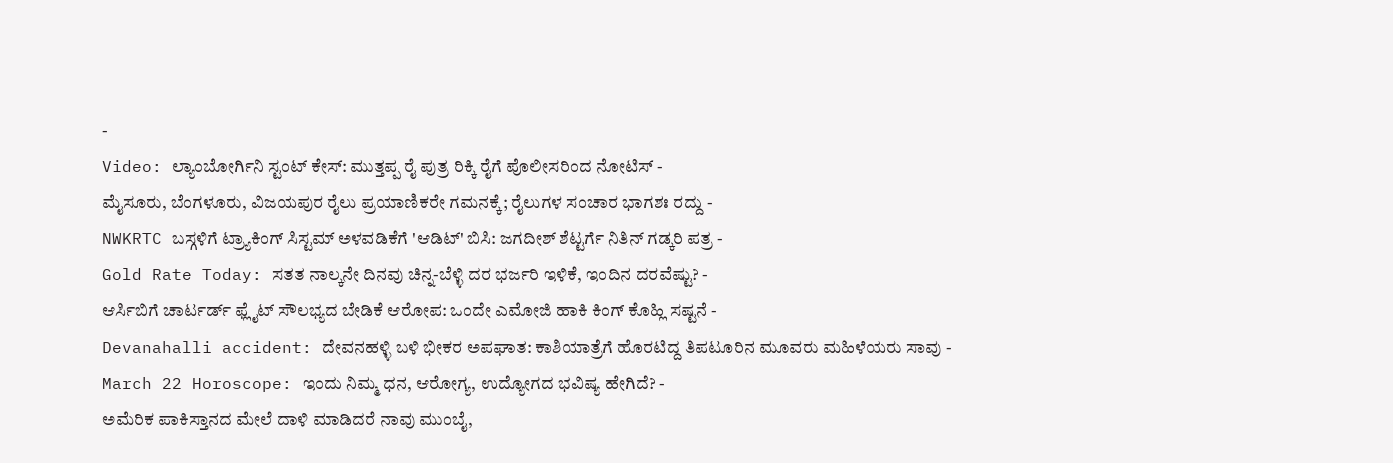-
Video: ಲ್ಯಾಂಬೋರ್ಗಿನಿ ಸ್ಟಂಟ್ ಕೇಸ್: ಮುತ್ತಪ್ಪ ರೈ ಪುತ್ರ ರಿಕ್ಕಿ ರೈಗೆ ಪೊಲೀಸರಿಂದ ನೋಟಿಸ್ -
ಮೈಸೂರು, ಬೆಂಗಳೂರು, ವಿಜಯಪುರ ರೈಲು ಪ್ರಯಾಣಿಕರೇ ಗಮನಕ್ಕೆ; ರೈಲುಗಳ ಸಂಚಾರ ಭಾಗಶಃ ರದ್ದು -
NWKRTC ಬಸ್ಗಳಿಗೆ ಟ್ರ್ಯಾಕಿಂಗ್ ಸಿಸ್ಟಮ್ ಅಳವಡಿಕೆಗೆ 'ಆಡಿಟ್' ಬಿಸಿ: ಜಗದೀಶ್ ಶೆಟ್ಟರ್ಗೆ ನಿತಿನ್ ಗಡ್ಕರಿ ಪತ್ರ -
Gold Rate Today: ಸತತ ನಾಲ್ಕನೇ ದಿನವು ಚಿನ್ನ-ಬೆಳ್ಳಿ ದರ ಭರ್ಜರಿ ಇಳಿಕೆ, ಇಂದಿನ ದರವೆಷ್ಟು? -
ಆರ್ಸಿಬಿಗೆ ಚಾರ್ಟರ್ಡ್ ಫ್ಲೈಟ್ ಸೌಲಭ್ಯದ ಬೇಡಿಕೆ ಆರೋಪ: ಒಂದೇ ಎಮೋಜಿ ಹಾಕಿ ಕಿಂಗ್ ಕೊಹ್ಲಿ ಸಷ್ಟನೆ -
Devanahalli accident: ದೇವನಹಳ್ಳಿ ಬಳಿ ಭೀಕರ ಅಪಘಾತ: ಕಾಶಿಯಾತ್ರೆಗೆ ಹೊರಟಿದ್ದ ತಿಪಟೂರಿನ ಮೂವರು ಮಹಿಳೆಯರು ಸಾವು -
March 22 Horoscope: ಇಂದು ನಿಮ್ಮ ಧನ, ಆರೋಗ್ಯ, ಉದ್ಯೋಗದ ಭವಿಷ್ಯ ಹೇಗಿದೆ? -
ಅಮೆರಿಕ ಪಾಕಿಸ್ತಾನದ ಮೇಲೆ ದಾಳಿ ಮಾಡಿದರೆ ನಾವು ಮುಂಬೈ,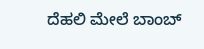ದೆಹಲಿ ಮೇಲೆ ಬಾಂಬ್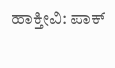ಹಾಕ್ತೀವಿ: ಪಾಕ್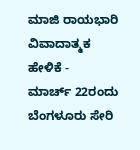ಮಾಜಿ ರಾಯಭಾರಿ ವಿವಾದಾತ್ಮಕ ಹೇಳಿಕೆ -
ಮಾರ್ಚ್ 22ರಂದು ಬೆಂಗಳೂರು ಸೇರಿ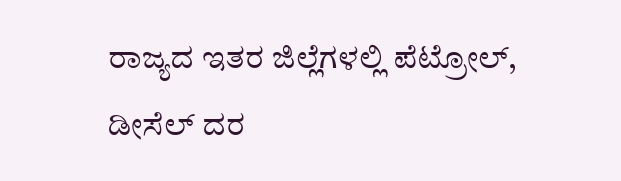ರಾಜ್ಯದ ಇತರ ಜಿಲ್ಲೆಗಳಲ್ಲಿ ಪೆಟ್ರೋಲ್, ಡೀಸೆಲ್ ದರ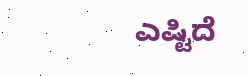ಎಷ್ಟಿದೆ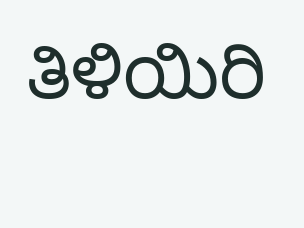ತಿಳಿಯಿರಿ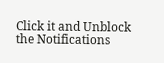Click it and Unblock the Notifications